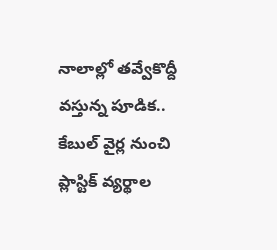నాలాల్లో తవ్వేకొద్దీ వస్తున్న పూడిక.. కేబుల్ వైర్ల నుంచి ప్లాస్టిక్ వ్యర్థాల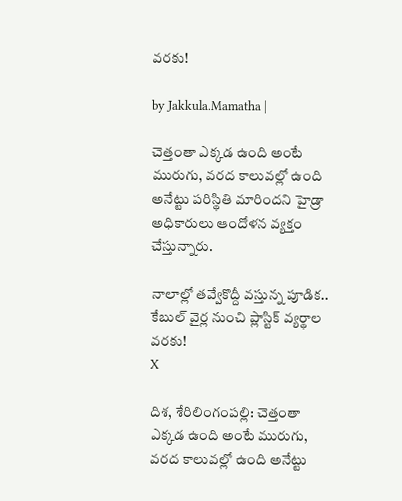వరకు!

by Jakkula.Mamatha |

చెత్తంతా ఎక్క‌డ ఉంది అంటే మురుగు, వ‌ర‌ద కాలువ‌ల్లో ఉంది అనేట్టు ప‌రిస్థితి మారిందని హైడ్రా అధికారులు ఆందోళన వ్యక్తం చేస్తున్నారు.

నాలాల్లో తవ్వేకొద్దీ వస్తున్న పూడిక.. కేబుల్ వైర్ల నుంచి ప్లాస్టిక్ వ్యర్థాల వరకు!
X

దిశ, శేరిలింగంపల్లి: చెత్తంతా ఎక్క‌డ ఉంది అంటే మురుగు, వ‌ర‌ద కాలువ‌ల్లో ఉంది అనేట్టు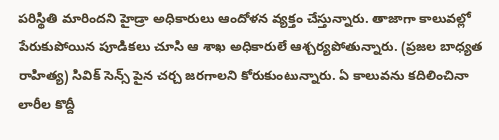ప‌రిస్థితి మారిందని హైడ్రా అధికారులు ఆందోళన వ్యక్తం చేస్తున్నారు. తాజాగా కాలువల్లో పేరుకుపోయిన పూడికలు చూసి ఆ శాఖ అధికారులే ఆశ్చర్యపోతున్నారు. (ప్రజల బాధ్యత రాహిత్య) సివిక్ సెన్స్ పైన చర్చ జరగాలని కోరుకుంటున్నారు. ఏ కాలువ‌ను క‌దిలించినా లారీల కొద్దీ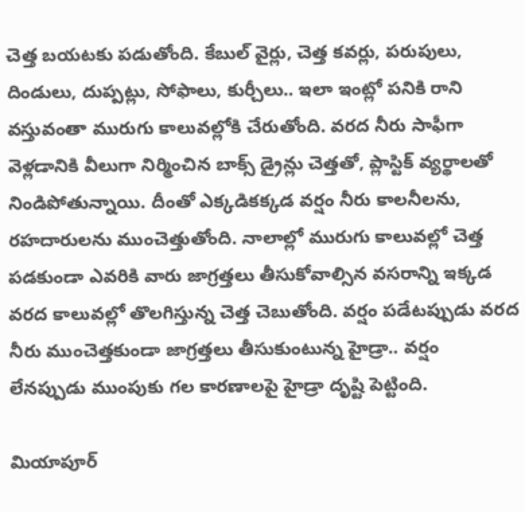చెత్త బ‌య‌ట‌కు ప‌డుతోంది. కేబుల్ వైర్లు, చెత్త క‌వ‌ర్లు, ప‌రుపులు, దిండులు, దుప్ప‌ట్లు, సోఫాలు, కుర్చీలు.. ఇలా ఇంట్లో ప‌నికి రాని వ‌స్తువంతా మురుగు కాలువ‌ల్లోకి చేరుతోంది. వ‌ర‌ద నీరు సాఫీగా వెళ్ల‌డానికి వీలుగా నిర్మించిన బాక్స్ డ్రైన్లు చెత్త‌తో, ప్లాస్టిక్ వ్య‌ర్థాల‌తో నిండిపోతున్నాయి. దీంతో ఎక్క‌డిక‌క్క‌డ వ‌ర్షం నీరు కాల‌నీల‌ను, ర‌హ‌దారుల‌ను ముంచెత్తుతోంది. నాలాల్లో మురుగు కాలువ‌ల్లో చెత్త ప‌డ‌కుండా ఎవ‌రికి వారు జాగ్ర‌త్త‌లు తీసుకోవాల్సిన‌ వ‌స‌రాన్ని ఇక్క‌డ వ‌ర‌ద కాలువ‌ల్లో తొల‌గిస్తున్న చెత్త చెబుతోంది. వ‌ర్షం ప‌డేట‌ప్పుడు వ‌ర‌ద నీరు ముంచెత్త‌కుండా జాగ్ర‌త్త‌లు తీసుకుంటున్న హైడ్రా.. వ‌ర్షం లేన‌ప్పుడు ముంపుకు గ‌ల కార‌ణాల‌పై హైడ్రా దృష్టి పెట్టింది.

మియాపూర్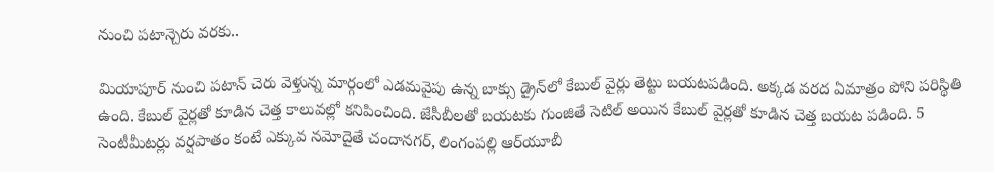నుంచి పటాన్చెరు వరకు..

మియాపూర్ నుంచి ప‌టాన్ చెరు వెళ్తున్న మార్గంలో ఎడ‌మ‌వైపు ఉన్న బాక్సు డ్రైన్‌లో కేబుల్ వైర్లు తెట్టు బ‌య‌ట‌ప‌డింది. అక్క‌డ వ‌ర‌ద ఏమాత్రం పోని ప‌రిస్థితి ఉంది. కేబుల్ వైర్ల‌తో కూడిన చెత్త కాలువ‌ల్లో క‌నిపించింది. జేసీబీల‌తో బ‌య‌ట‌కు గుంజితే సెటిల్ అయిన కేబుల్ వైర్ల‌తో కూడిన చెత్త బ‌య‌ట ప‌డింది. 5 సెంటీమీట‌ర్లు వర్షపాతం కంటే ఎక్కువ నమోదైతే చందాన‌గ‌ర్‌, లింగంప‌ల్లి ఆర్‌యూబీ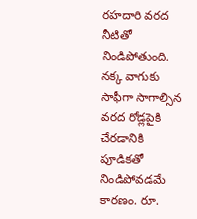ర‌హ‌దారి వ‌ర‌ద నీటితో నిండిపోతుంది. న‌క్క వాగుకు సాఫీగా సాగాల్సిన వ‌ర‌ద రోడ్లపైకి చేరడానికి పూడికతో నిండిపోవడమే కారణం. రూ.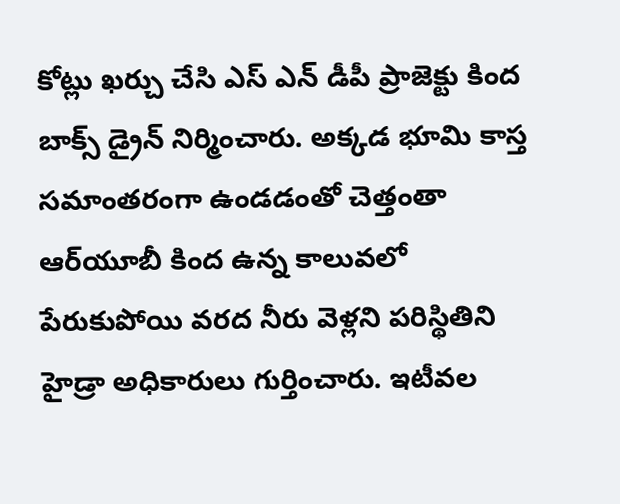కోట్లు ఖ‌ర్చు చేసి ఎస్ ఎన్ డీపీ ప్రాజెక్టు కింద బాక్స్ డ్రైన్ నిర్మించారు. అక్క‌డ భూమి కాస్త స‌మాంత‌రంగా ఉండ‌డంతో చెత్తంతా ఆర్‌యూబీ కింద ఉన్న కాలువ‌లో పేరుకుపోయి వ‌ర‌ద నీరు వెళ్ల‌ని ప‌రిస్థితిని హైడ్రా అధికారులు గుర్తించారు. ఇటీవ‌ల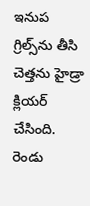ఇనుప గ్రిల్స్‌ను తీసి చెత్త‌ను హైడ్రా క్లియ‌ర్ చేసింది. రెండు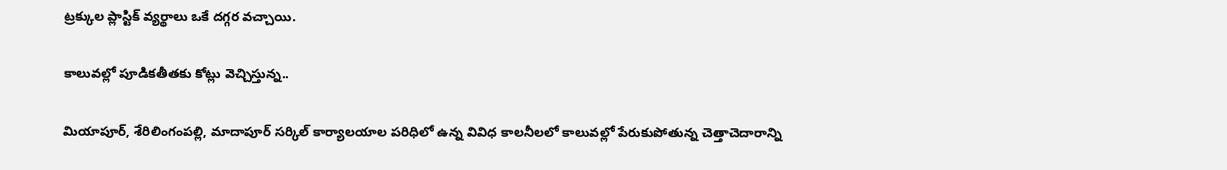ట్ర‌క్కుల ప్లాస్టిక్ వ్య‌ర్థాలు ఒకే ద‌గ్గ‌ర వ‌చ్చాయి.

కాలువల్లో పూడికతీతకు కోట్లు వెచ్చిస్తున్న..

మియాపూర్, శేరిలింగంపల్లి, మాదాపూర్ సర్కిల్ కార్యాలయాల పరిధిలో ఉన్న వివిధ కాలనీలలో కాలువల్లో పేరుకుపోతున్న చెత్తాచెదారాన్ని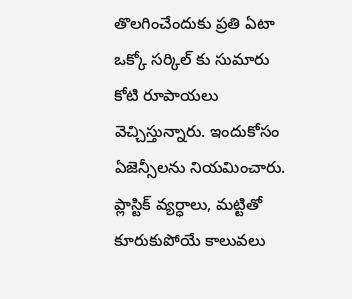తొలగించేందుకు ప్రతి ఏటా ఒక్కో సర్కిల్ కు సుమారు కోటి రూపాయలు వెచ్చిస్తున్నారు. ఇందుకోసం ఏజెన్సీలను నియమించారు. ప్లాస్టిక్ వ్యర్ధాలు, మట్టితో కూరుకుపోయే కాలువలు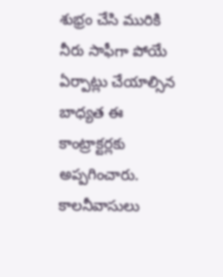శుభ్రం చేసి మురికి నీరు సాఫీగా పోయే ఏర్పాట్లు చేయాల్సిన బాధ్యత ఈ కాంట్రాక్టర్లకు అప్పగించారు. కాలనీవాసులు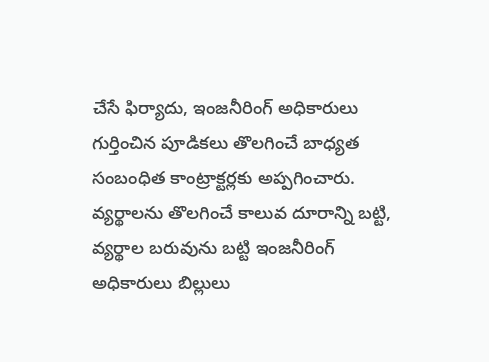చేసే ఫిర్యాదు, ఇంజనీరింగ్ అధికారులు గుర్తించిన పూడికలు తొలగించే బాధ్యత సంబంధిత కాంట్రాక్టర్లకు అప్పగించారు. వ్యర్థాలను తొలగించే కాలువ దూరాన్ని బట్టి, వ్యర్థాల బరువును బట్టి ఇంజనీరింగ్ అధికారులు బిల్లులు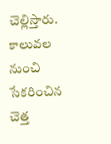చెల్లిస్తారు. కాలువల నుంచి సేకరించిన చెత్త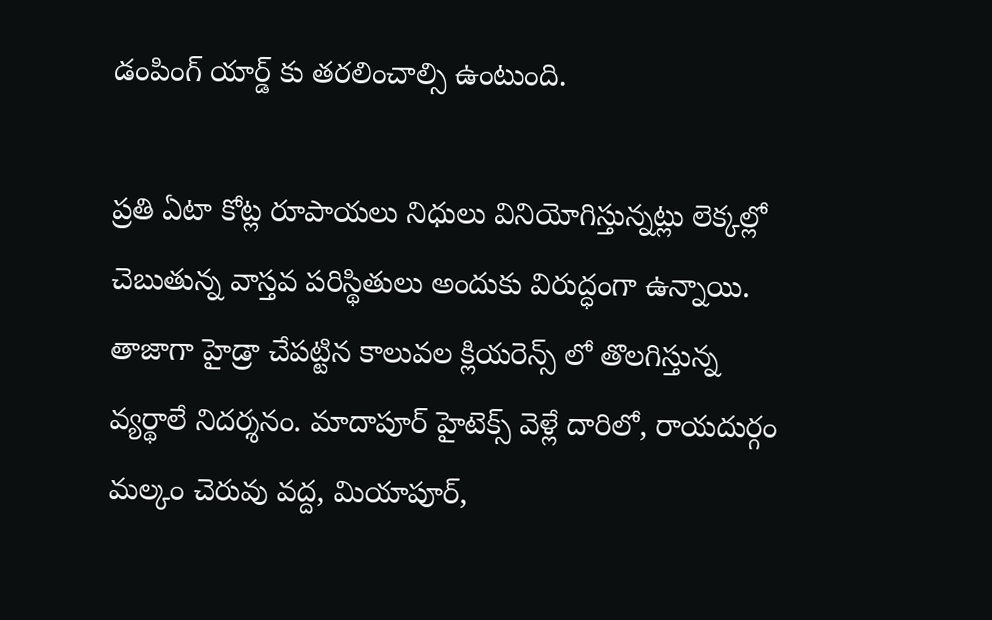డంపింగ్ యార్డ్ కు తరలించాల్సి ఉంటుంది.

ప్రతి ఏటా కోట్ల రూపాయలు నిధులు వినియోగిస్తున్నట్లు లెక్కల్లో చెబుతున్న వాస్తవ పరిస్థితులు అందుకు విరుద్ధంగా ఉన్నాయి. తాజాగా హైడ్రా చేపట్టిన కాలువల క్లియరెన్స్ లో తొలగిస్తున్న వ్యర్థాలే నిదర్శనం. మాదాపూర్ హైటెక్స్ వెళ్లే దారిలో, రాయదుర్గం మల్కం చెరువు వద్ద, మియాపూర్,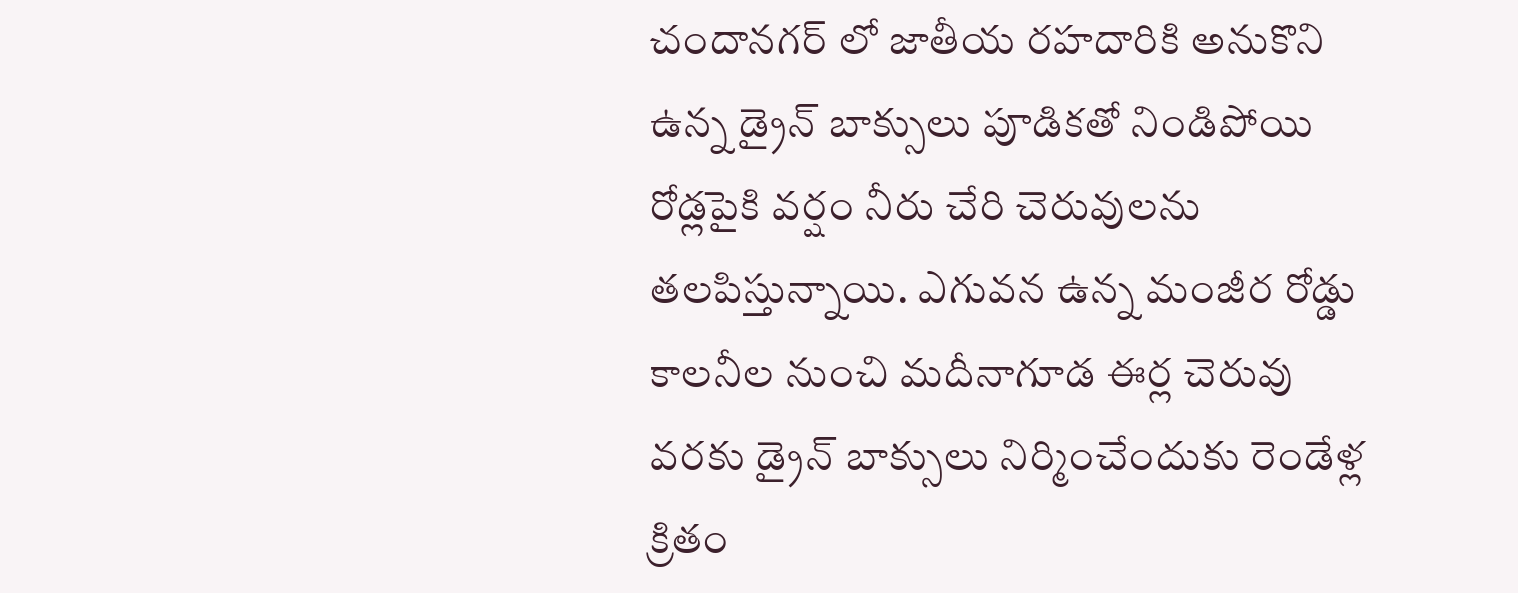చందానగర్ లో జాతీయ రహదారికి అనుకొని ఉన్న డ్రైన్ బాక్సులు పూడికతో నిండిపోయి రోడ్లపైకి వర్షం నీరు చేరి చెరువులను తలపిస్తున్నాయి. ఎగువన ఉన్న మంజీర రోడ్డు కాలనీల నుంచి మదీనాగూడ ఈర్ల చెరువు వరకు డ్రైన్ బాక్సులు నిర్మించేందుకు రెండేళ్ల క్రితం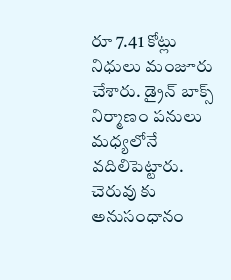రూ 7.41 కోట్లు నిధులు మంజూరు చేశారు. డ్రైన్ బాక్స్ నిర్మాణం పనులు మధ్యలోనే వదిలిపెట్టారు. చెరువు కు అనుసంధానం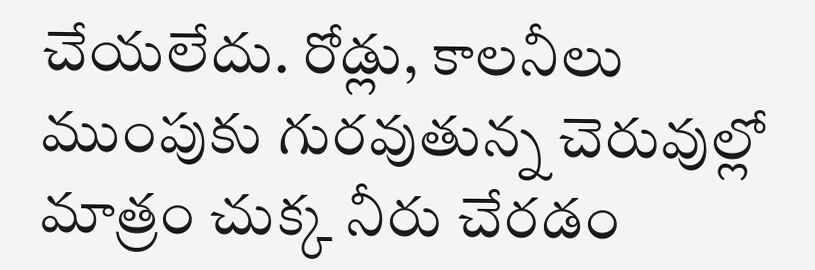చేయలేదు. రోడ్లు, కాలనీలు ముంపుకు గురవుతున్న చెరువుల్లో మాత్రం చుక్క నీరు చేరడం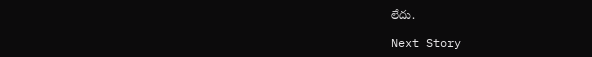లేదు.

Next Story